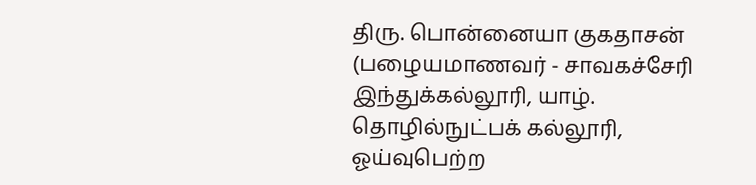திரு. பொன்னையா குகதாசன்
(பழையமாணவர் - சாவகச்சேரி இந்துக்கல்லூரி, யாழ். தொழில்நுட்பக் கல்லூரி, ஓய்வுபெற்ற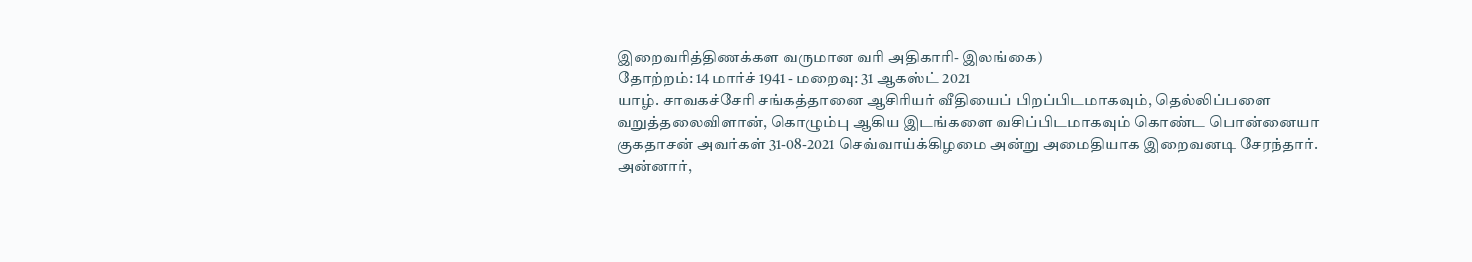இறைவரித்திணக்கள வருமான வரி அதிகாரி- இலங்கை)
தோற்றம்: 14 மார்ச் 1941 - மறைவு: 31 ஆகஸ்ட் 2021
யாழ். சாவகச்சேரி சங்கத்தானை ஆசிரியர் வீதியைப் பிறப்பிடமாகவும், தெல்லிப்பளை வறுத்தலைவிளான், கொழும்பு ஆகிய இடங்களை வசிப்பிடமாகவும் கொண்ட பொன்னையா குகதாசன் அவர்கள் 31-08-2021 செவ்வாய்க்கிழமை அன்று அமைதியாக இறைவனடி சேரந்தார்.
அன்னார்,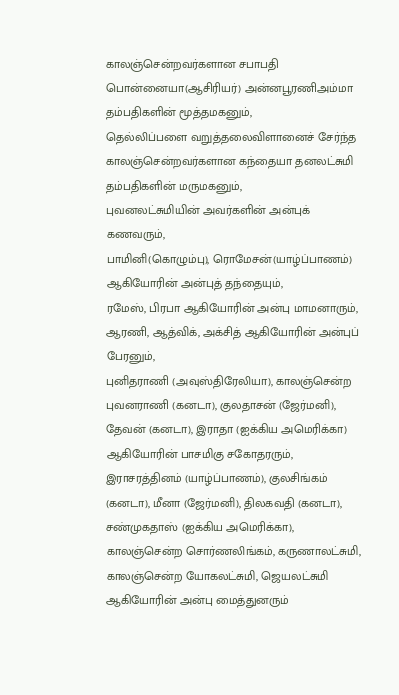காலஞ்சென்றவர்களான சபாபதி பொன்னையா(ஆசிரியர்) அன்னபூரணிஅம்மா தம்பதிகளின் மூத்தமகனும்,
தெல்லிப்பளை வறுத்தலைவிளானைச் சேர்ந்த காலஞ்சென்றவர்களான கந்தையா தனலட்சுமி தம்பதிகளின் மருமகனும்,
புவனலட்சுமியின் அவர்களின் அன்புக் கணவரும்,
பாமினி(கொழும்பு), ரொமேசன்(யாழ்ப்பாணம்) ஆகியோரின் அன்புத் தந்தையும்,
ரமேஸ், பிரபா ஆகியோரின் அன்பு மாமனாரும்,
ஆரணி, ஆத்விக், அக்சித் ஆகியோரின் அன்புப் பேரனும்,
புனிதராணி (அவுஸ்திரேலியா), காலஞ்சென்ற புவனராணி (கனடா), குலதாசன் (ஜேர்மனி), தேவன் (கனடா), இராதா (ஐக்கிய அமெரிக்கா) ஆகியோரின் பாசமிகு சகோதரரும்,
இராசரத்தினம் (யாழ்ப்பாணம்), குலசிங்கம் (கனடா), மீனா (ஜேர்மனி), திலகவதி (கனடா), சண்முகதாஸ் (ஐக்கிய அமெரிக்கா), காலஞ்சென்ற சொர்ணலிங்கம், கருணாலட்சுமி, காலஞ்சென்ற யோகலட்சுமி, ஜெயலட்சுமி ஆகியோரின் அன்பு மைத்துனரும்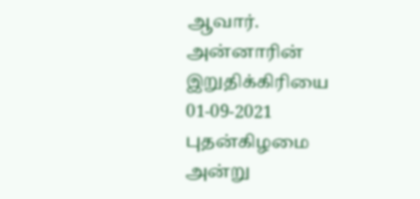ஆவார்.
அன்னாரின் இறுதிக்கிரியை 01-09-2021 புதன்கிழமை அன்று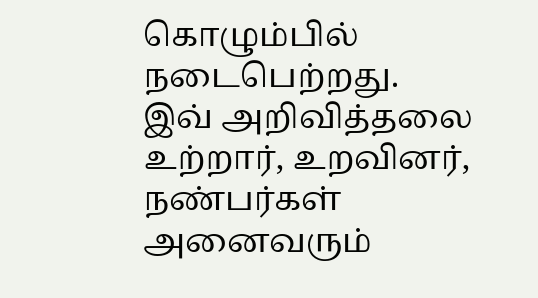கொழும்பில் நடைபெற்றது.
இவ் அறிவித்தலை உற்றார், உறவினர், நண்பர்கள் அனைவரும்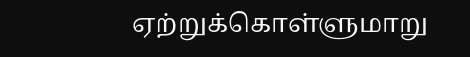ஏற்றுக்கொள்ளுமாறு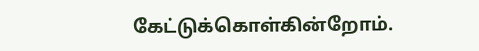கேட்டுக்கொள்கின்றோம்.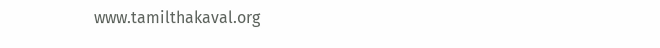www.tamilthakaval.org